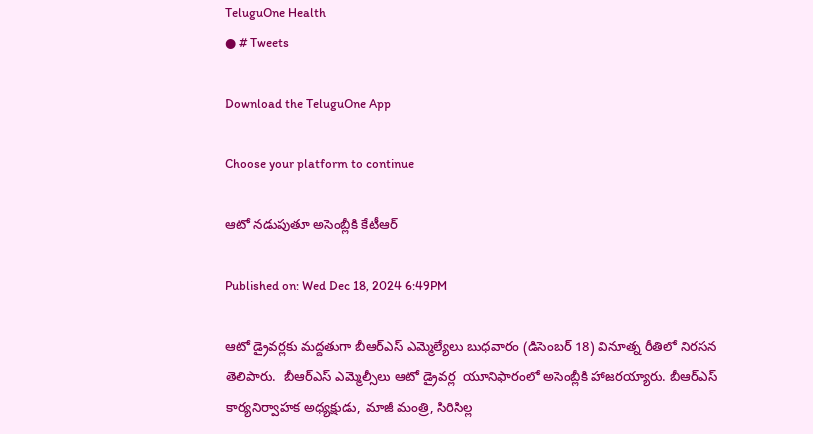TeluguOne Health
● # Tweets

Download the TeluguOne App

Choose your platform to continue

ఆటో నడుపుతూ అసెంబ్లీకి కేటీఆర్

Published on: Wed Dec 18, 2024 6:49PM

ఆటో డ్రైవర్లకు మద్దతుగా బీఆర్ఎస్ ఎమ్మెల్యేలు బుధవారం (డిసెంబర్ 18) వినూత్న రీతిలో నిరసన తెలిపారు.  బీఆర్ఎస్ ఎమ్మెల్సీలు ఆటో డ్రైవర్ల  యూనిఫారంలో అసెంబ్లీకి హాజరయ్యారు. బీఆర్ఎస్ కార్యనిర్వాహక అధ్యక్షుడు, మాజీ మంత్రి, సిరిసిల్ల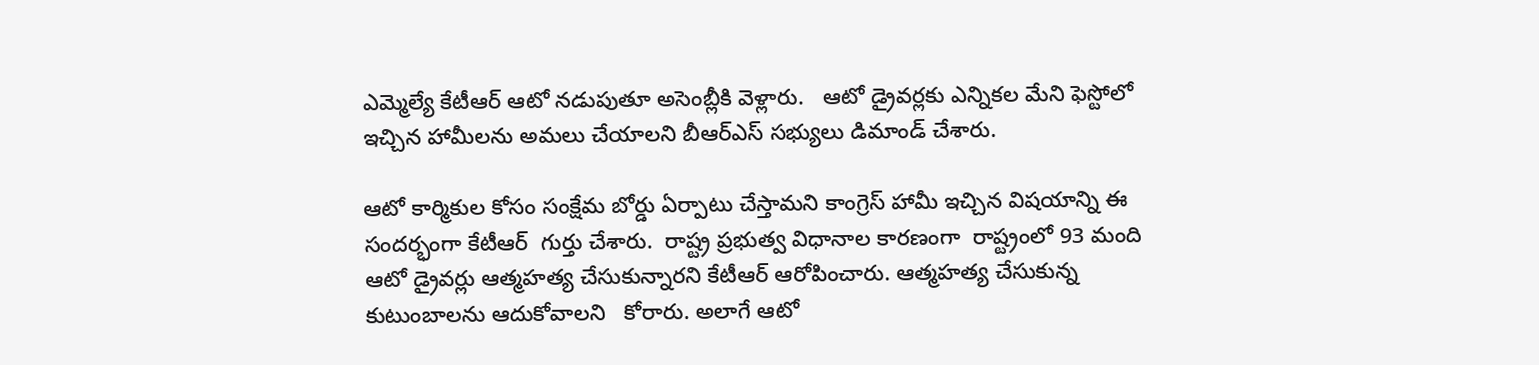ఎమ్మెల్యే కేటీఆర్ ఆటో నడుపుతూ అసెంబ్లీకి వెళ్లారు.   ఆటో డ్రైవర్లకు ఎన్నికల మేని ఫెస్టోలో ఇచ్చిన హామీలను అమలు చేయాలని బీఆర్ఎస్ సభ్యులు డిమాండ్ చేశారు.

ఆటో కార్మికుల కోసం సంక్షేమ బోర్డు ఏర్పాటు చేస్తామని కాంగ్రెస్ హామీ ఇచ్చిన విషయాన్ని ఈ సందర్భంగా కేటీఆర్  గుర్తు చేశారు.  రాష్ట్ర ప్రభుత్వ విధానాల కారణంగా  రాష్ట్రంలో 93 మంది ఆటో డ్రైవర్లు ఆత్మహత్య చేసుకున్నారని కేటీఆర్ ఆరోపించారు. ఆత్మహత్య చేసుకున్న కుటుంబాలను ఆదుకోవాలని   కోరారు. అలాగే ఆటో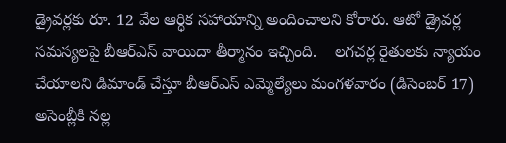డ్రైవర్లకు రూ. 12 వేల ఆర్ధిక సహాయాన్ని అందించాలని కోరారు. ఆటో డ్రైవర్ల సమస్యలపై బీఆర్ఎస్ వాయిదా తీర్మానం ఇచ్చింది.    లగచర్ల రైతులకు న్యాయం చేయాలని డిమాండ్ చేస్తూ బీఆర్ఎస్ ఎమ్మెల్యేలు మంగళవారం (డిసెంబర్ 17) అసెంబ్లీకి నల్ల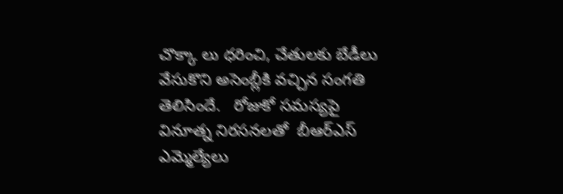చొక్కా లు ధరించి, చేతులకు బేడీలు వేసుకొని అసెంబ్లీకి వచ్చిన సంగతి తెలిసిందే.   రోజుకో సమస్యపై వినూత్న నిరసనలతో  బీఆర్ఎస్ ఎమ్మెల్యేలు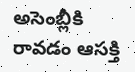అసెంబ్లీకి రావడం ఆసక్తి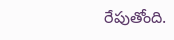రేపుతోంది.